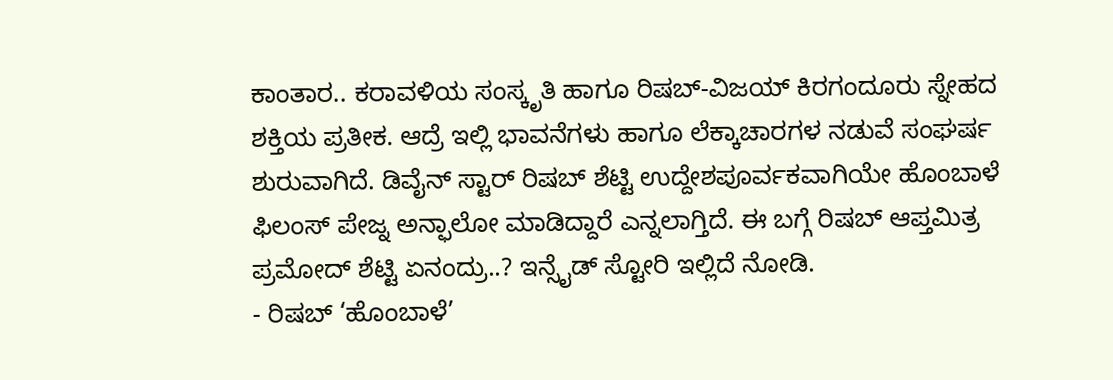ಕಾಂತಾರ.. ಕರಾವಳಿಯ ಸಂಸ್ಕೃತಿ ಹಾಗೂ ರಿಷಬ್-ವಿಜಯ್ ಕಿರಗಂದೂರು ಸ್ನೇಹದ ಶಕ್ತಿಯ ಪ್ರತೀಕ. ಆದ್ರೆ ಇಲ್ಲಿ ಭಾವನೆಗಳು ಹಾಗೂ ಲೆಕ್ಕಾಚಾರಗಳ ನಡುವೆ ಸಂಘರ್ಷ ಶುರುವಾಗಿದೆ. ಡಿವೈನ್ ಸ್ಟಾರ್ ರಿಷಬ್ ಶೆಟ್ಟಿ ಉದ್ದೇಶಪೂರ್ವಕವಾಗಿಯೇ ಹೊಂಬಾಳೆ ಫಿಲಂಸ್ ಪೇಜ್ನ ಅನ್ಫಾಲೋ ಮಾಡಿದ್ದಾರೆ ಎನ್ನಲಾಗ್ತಿದೆ. ಈ ಬಗ್ಗೆ ರಿಷಬ್ ಆಪ್ತಮಿತ್ರ ಪ್ರಮೋದ್ ಶೆಟ್ಟಿ ಏನಂದ್ರು..? ಇನ್ಸೈಡ್ ಸ್ಟೋರಿ ಇಲ್ಲಿದೆ ನೋಡಿ.
- ರಿಷಬ್ ‘ಹೊಂಬಾಳೆ’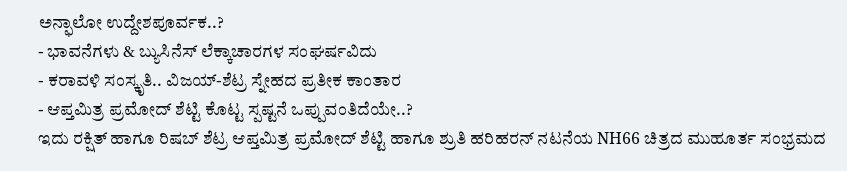ಅನ್ಫಾಲೋ ಉದ್ದೇಶಪೂರ್ವಕ..?
- ಭಾವನೆಗಳು & ಬ್ಯುಸಿನೆಸ್ ಲೆಕ್ಕಾಚಾರಗಳ ಸಂಘರ್ಷವಿದು
- ಕರಾವಳಿ ಸಂಸ್ಕೃತಿ.. ವಿಜಯ್-ಶೆಟ್ರ ಸ್ನೇಹದ ಪ್ರತೀಕ ಕಾಂತಾರ
- ಆಪ್ತಮಿತ್ರ ಪ್ರಮೋದ್ ಶೆಟ್ಟಿ ಕೊಟ್ಟ ಸ್ಪಷ್ಟನೆ ಒಪ್ಪುವಂತಿದೆಯೇ..?
ಇದು ರಕ್ಷಿತ್ ಹಾಗೂ ರಿಷಬ್ ಶೆಟ್ರ ಆಪ್ತಮಿತ್ರ ಪ್ರಮೋದ್ ಶೆಟ್ಟಿ ಹಾಗೂ ಶ್ರುತಿ ಹರಿಹರನ್ ನಟನೆಯ NH66 ಚಿತ್ರದ ಮುಹೂರ್ತ ಸಂಭ್ರಮದ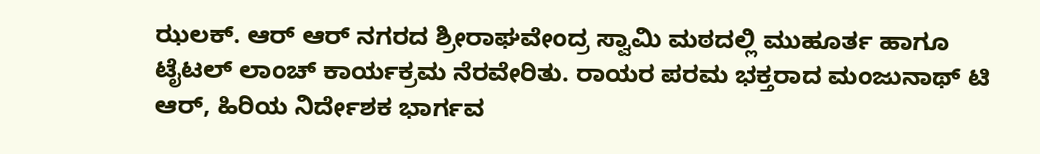ಝಲಕ್. ಆರ್ ಆರ್ ನಗರದ ಶ್ರೀರಾಘವೇಂದ್ರ ಸ್ವಾಮಿ ಮಠದಲ್ಲಿ ಮುಹೂರ್ತ ಹಾಗೂ ಟೈಟಲ್ ಲಾಂಚ್ ಕಾರ್ಯಕ್ರಮ ನೆರವೇರಿತು. ರಾಯರ ಪರಮ ಭಕ್ತರಾದ ಮಂಜುನಾಥ್ ಟಿ ಆರ್, ಹಿರಿಯ ನಿರ್ದೇಶಕ ಭಾರ್ಗವ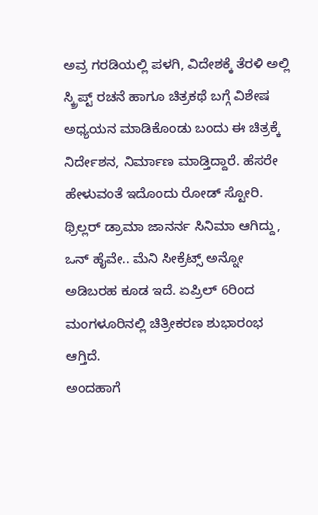ಅವ್ರ ಗರಡಿಯಲ್ಲಿ ಪಳಗಿ, ವಿದೇಶಕ್ಕೆ ತೆರಳಿ ಅಲ್ಲಿ ಸ್ಕ್ರಿಪ್ಟ್ ರಚನೆ ಹಾಗೂ ಚಿತ್ರಕಥೆ ಬಗ್ಗೆ ವಿಶೇಷ ಅಧ್ಯಯನ ಮಾಡಿಕೊಂಡು ಬಂದು ಈ ಚಿತ್ರಕ್ಕೆ ನಿರ್ದೇಶನ, ನಿರ್ಮಾಣ ಮಾಡ್ತಿದ್ದಾರೆ. ಹೆಸರೇ ಹೇಳುವಂತೆ ಇದೊಂದು ರೋಡ್ ಸ್ಟೋರಿ. ಥ್ರಿಲ್ಲರ್ ಡ್ರಾಮಾ ಜಾನರ್ನ ಸಿನಿಮಾ ಆಗಿದ್ದು, ಒನ್ ಹೈವೇ.. ಮೆನಿ ಸೀಕ್ರೆಟ್ಸ್ ಅನ್ನೋ ಅಡಿಬರಹ ಕೂಡ ಇದೆ. ಏಪ್ರಿಲ್ 6ರಿಂದ ಮಂಗಳೂರಿನಲ್ಲಿ ಚಿತ್ರೀಕರಣ ಶುಭಾರಂಭ ಆಗ್ತಿದೆ.
ಅಂದಹಾಗೆ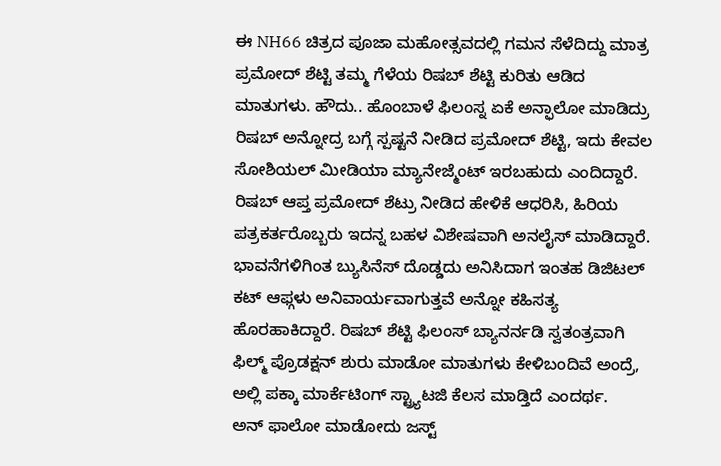ಈ NH66 ಚಿತ್ರದ ಪೂಜಾ ಮಹೋತ್ಸವದಲ್ಲಿ ಗಮನ ಸೆಳೆದಿದ್ದು ಮಾತ್ರ ಪ್ರಮೋದ್ ಶೆಟ್ಟಿ ತಮ್ಮ ಗೆಳೆಯ ರಿಷಬ್ ಶೆಟ್ಟಿ ಕುರಿತು ಆಡಿದ ಮಾತುಗಳು. ಹೌದು.. ಹೊಂಬಾಳೆ ಫಿಲಂಸ್ನ ಏಕೆ ಅನ್ಫಾಲೋ ಮಾಡಿದ್ರು ರಿಷಬ್ ಅನ್ನೋದ್ರ ಬಗ್ಗೆ ಸ್ಪಷ್ಟನೆ ನೀಡಿದ ಪ್ರಮೋದ್ ಶೆಟ್ಟಿ, ಇದು ಕೇವಲ ಸೋಶಿಯಲ್ ಮೀಡಿಯಾ ಮ್ಯಾನೇಜ್ಮೆಂಟ್ ಇರಬಹುದು ಎಂದಿದ್ದಾರೆ.
ರಿಷಬ್ ಆಪ್ತ ಪ್ರಮೋದ್ ಶೆಟ್ರು ನೀಡಿದ ಹೇಳಿಕೆ ಆಧರಿಸಿ, ಹಿರಿಯ ಪತ್ರಕರ್ತರೊಬ್ಬರು ಇದನ್ನ ಬಹಳ ವಿಶೇಷವಾಗಿ ಅನಲೈಸ್ ಮಾಡಿದ್ದಾರೆ. ಭಾವನೆಗಳಿಗಿಂತ ಬ್ಯುಸಿನೆಸ್ ದೊಡ್ಡದು ಅನಿಸಿದಾಗ ಇಂತಹ ಡಿಜಿಟಲ್ ಕಟ್ ಆಫ್ಗಳು ಅನಿವಾರ್ಯವಾಗುತ್ತವೆ ಅನ್ನೋ ಕಹಿಸತ್ಯ ಹೊರಹಾಕಿದ್ದಾರೆ. ರಿಷಬ್ ಶೆಟ್ಟಿ ಫಿಲಂಸ್ ಬ್ಯಾನರ್ನಡಿ ಸ್ವತಂತ್ರವಾಗಿ ಫಿಲ್ಮ್ ಪ್ರೊಡಕ್ಷನ್ ಶುರು ಮಾಡೋ ಮಾತುಗಳು ಕೇಳಿಬಂದಿವೆ ಅಂದ್ರೆ, ಅಲ್ಲಿ ಪಕ್ಕಾ ಮಾರ್ಕೆಟಿಂಗ್ ಸ್ಟ್ರ್ಯಾಟಜಿ ಕೆಲಸ ಮಾಡ್ತಿದೆ ಎಂದರ್ಥ.
ಅನ್ ಫಾಲೋ ಮಾಡೋದು ಜಸ್ಟ್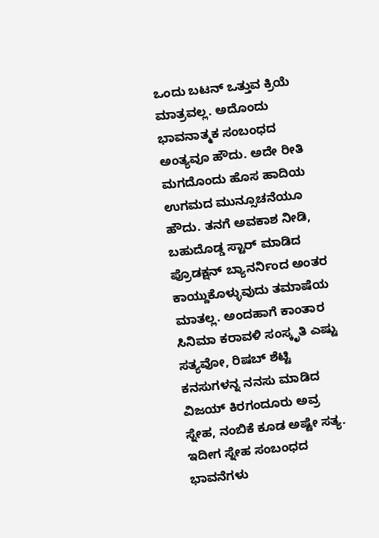ಒಂದು ಬಟನ್ ಒತ್ತುವ ಕ್ರಿಯೆ ಮಾತ್ರವಲ್ಲ. ಅದೊಂದು ಭಾವನಾತ್ಮಕ ಸಂಬಂಧದ ಅಂತ್ಯವೂ ಹೌದು. ಅದೇ ರೀತಿ ಮಗದೊಂದು ಹೊಸ ಹಾದಿಯ ಉಗಮದ ಮುನ್ಸೂಚನೆಯೂ ಹೌದು. ತನಗೆ ಅವಕಾಶ ನೀಡಿ, ಬಹುದೊಡ್ಡ ಸ್ಟಾರ್ ಮಾಡಿದ ಪ್ರೊಡಕ್ಷನ್ ಬ್ಯಾನರ್ನಿಂದ ಅಂತರ ಕಾಯ್ದುಕೊಳ್ಳುವುದು ತಮಾಷೆಯ ಮಾತಲ್ಲ. ಅಂದಹಾಗೆ ಕಾಂತಾರ ಸಿನಿಮಾ ಕರಾವಳಿ ಸಂಸ್ಕೃತಿ ಎಷ್ಟು ಸತ್ಯವೋ, ರಿಷಬ್ ಶೆಟ್ಟಿ ಕನಸುಗಳನ್ನ ನನಸು ಮಾಡಿದ ವಿಜಯ್ ಕಿರಗಂದೂರು ಅವ್ರ ಸ್ನೇಹ, ನಂಬಿಕೆ ಕೂಡ ಅಷ್ಟೇ ಸತ್ಯ. ಇದೀಗ ಸ್ನೇಹ ಸಂಬಂಧದ ಭಾವನೆಗಳು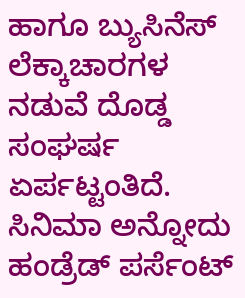ಹಾಗೂ ಬ್ಯುಸಿನೆಸ್ ಲೆಕ್ಕಾಚಾರಗಳ ನಡುವೆ ದೊಡ್ಡ ಸಂಘರ್ಷ ಏರ್ಪಟ್ಟಂತಿದೆ. ಸಿನಿಮಾ ಅನ್ನೋದು ಹಂಡ್ರೆಡ್ ಪರ್ಸೆಂಟ್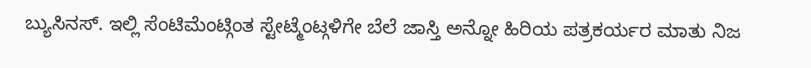ಬ್ಯುಸಿನಸ್. ಇಲ್ಲಿ ಸೆಂಟಿಮೆಂಟ್ಗಿಂತ ಸ್ಟೇಟ್ಮೆಂಟ್ಗಳಿಗೇ ಬೆಲೆ ಜಾಸ್ತಿ ಅನ್ನೋ ಹಿರಿಯ ಪತ್ರಕರ್ಯರ ಮಾತು ನಿಜ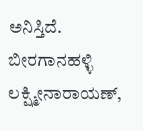ಅನಿಸ್ತಿದೆ.
ಬೀರಗಾನಹಳ್ಳಿ ಲಕ್ಷ್ಮೀನಾರಾಯಣ್,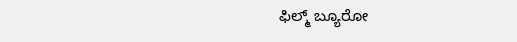ಫಿಲ್ಮ್ ಬ್ಯೂರೋ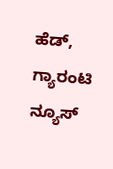ಹೆಡ್, ಗ್ಯಾರಂಟಿ ನ್ಯೂಸ್